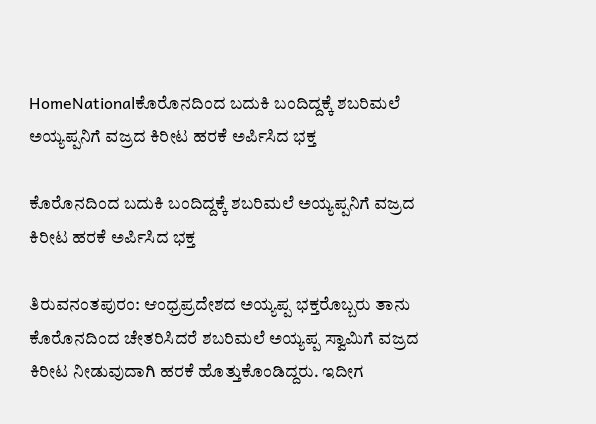HomeNationalಕೊರೊನದಿಂದ ಬದುಕಿ ಬಂದಿದ್ದಕ್ಕೆ ಶಬರಿಮಲೆ ಅಯ್ಯಪ್ಪನಿಗೆ ವಜ್ರದ ಕಿರೀಟ ಹರಕೆ ಅರ್ಪಿಸಿದ ಭಕ್ತ

ಕೊರೊನದಿಂದ ಬದುಕಿ ಬಂದಿದ್ದಕ್ಕೆ ಶಬರಿಮಲೆ ಅಯ್ಯಪ್ಪನಿಗೆ ವಜ್ರದ ಕಿರೀಟ ಹರಕೆ ಅರ್ಪಿಸಿದ ಭಕ್ತ

ತಿರುವನಂತಪುರಂ: ಆಂಧ್ರಪ್ರದೇಶದ ಅಯ್ಯಪ್ಪ ಭಕ್ತರೊಬ್ಬರು ತಾನು ಕೊರೊನದಿಂದ ಚೇತರಿಸಿದರೆ ಶಬರಿಮಲೆ ಅಯ್ಯಪ್ಪ ಸ್ವಾಮಿಗೆ ವಜ್ರದ ಕಿರೀಟ ನೀಡುವುದಾಗಿ ಹರಕೆ ಹೊತ್ತುಕೊಂಡಿದ್ದರು. ಇದೀಗ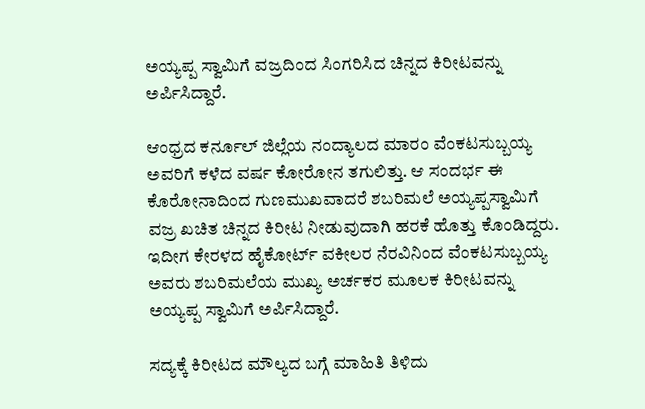ಅಯ್ಯಪ್ಪ ಸ್ವಾಮಿಗೆ ವಜ್ರದಿಂದ ಸಿಂಗರಿಸಿದ ಚಿನ್ನದ ಕಿರೀಟವನ್ನು ಅರ್ಪಿಸಿದ್ದಾರೆ.

ಆಂಧ್ರದ ಕರ್ನೂಲ್ ಜಿಲ್ಲೆಯ ನಂದ್ಯಾಲದ ಮಾರಂ ವೆಂಕಟಸುಬ್ಬಯ್ಯ ಅವರಿಗೆ ಕಳೆದ ವರ್ಷ ಕೋರೋನ ತಗುಲಿತ್ತು. ಆ ಸಂದರ್ಭ ಈ ಕೊರೋನಾದಿಂದ ಗುಣಮುಖವಾದರೆ ಶಬರಿಮಲೆ ಅಯ್ಯಪ್ಪಸ್ವಾಮಿಗೆ ವಜ್ರ ಖಚಿತ ಚಿನ್ನದ ಕಿರೀಟ ನೀಡುವುದಾಗಿ ಹರಕೆ ಹೊತ್ತು ಕೊಂಡಿದ್ದರು. ಇದೀಗ ಕೇರಳದ ಹೈಕೋರ್ಟ್ ವಕೀಲರ ನೆರವಿನಿಂದ ವೆಂಕಟಸುಬ್ಬಯ್ಯ ಅವರು ಶಬರಿಮಲೆಯ ಮುಖ್ಯ ಅರ್ಚಕರ ಮೂಲಕ ಕಿರೀಟವನ್ನು ಅಯ್ಯಪ್ಪ ಸ್ವಾಮಿಗೆ ಅರ್ಪಿಸಿದ್ದಾರೆ.

ಸದ್ಯಕ್ಕೆ ಕಿರೀಟದ ಮೌಲ್ಯದ ಬಗ್ಗೆ ಮಾಹಿತಿ ತಿಳಿದು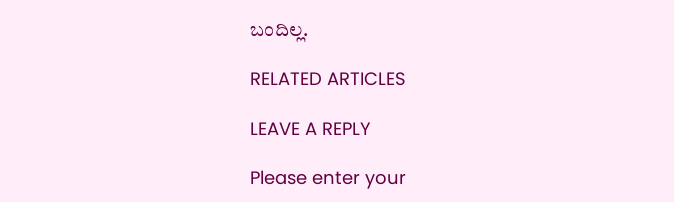ಬಂದಿಲ್ಲ.

RELATED ARTICLES

LEAVE A REPLY

Please enter your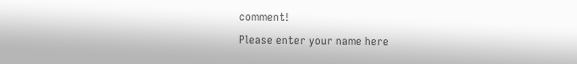comment!
Please enter your name here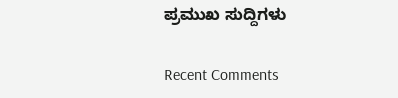ಪ್ರಮುಖ ಸುದ್ದಿಗಳು

Recent Comments